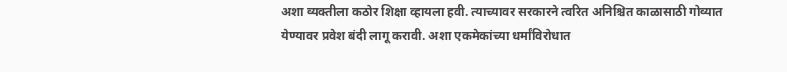अशा व्यक्तीला कठोर शिक्षा व्हायला हवी. त्याच्यावर सरकारने त्वरित अनिश्चित काळासाठी गोव्यात येण्यावर प्रवेश बंदी लागू करावी. अशा एकमेकांच्या धर्मांविरोधात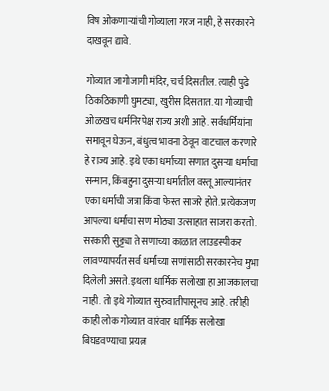विष ओकणाऱ्यांची गोव्याला गरज नाही, हे सरकारने दाखवून द्यावे.

गोव्यात जागोजागी मंदिर, चर्च दिसतील. त्याही पुढे ठिकठिकाणी घुमट्या, खुरीस दिसतात. या गोव्याची ओळखच धर्मनिरपेक्ष राज्य अशी आहे. सर्वधर्मियांना समावून घेऊन, बंधुत्व भावना ठेवून वाटचाल करणारे हे राज्य आहे. इथे एका धर्माच्या सणात दुसऱ्या धर्माचा सन्मान, किंबहुना दुसऱ्या धर्मातील वस्तू आल्यानंतर एका धर्माची जत्रा किंवा फेस्त साजरे होते. प्रत्येकजण आपल्या धर्माचा सण मोठ्या उत्साहात साजरा करतो. सरकारी सुट्ट्या ते सणाच्या काळात लाउडस्पीकर लावण्यापर्यंत सर्व धर्मांच्या सणांसाठी सरकारनेच मुभा दिलेली असते. इथला धार्मिक सलोखा हा आजकालचा नाही. तो इथे गोव्यात सुरुवातीपासूनच आहे. तरीही काही लोक गोव्यात वारंवार धार्मिक सलोखा बिघडवण्याचा प्रयत्न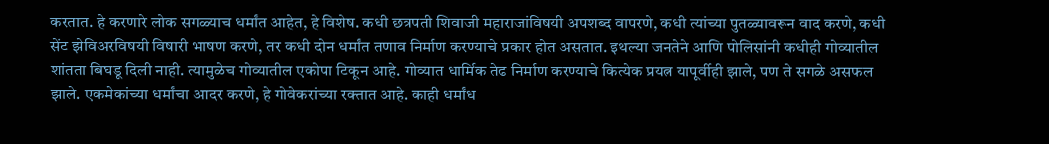करतात. हे करणारे लोक सगळ्याच धर्मांत आहेत, हे विशेष. कधी छत्रपती शिवाजी महाराजांविषयी अपशब्द वापरणे, कधी त्यांच्या पुतळ्यावरून वाद करणे, कधी सेंट झेविअरविषयी विषारी भाषण करणे, तर कधी दोन धर्मांत तणाव निर्माण करण्याचे प्रकार होत असतात. इथल्या जनतेने आणि पोलिसांनी कधीही गोव्यातील शांतता बिघडू दिली नाही. त्यामुळेच गोव्यातील एकोपा टिकून आहे. गोव्यात धार्मिक तेढ निर्माण करण्याचे कित्येक प्रयत्न यापूर्वीही झाले, पण ते सगळे असफल झाले. एकमेकांच्या धर्मांचा आदर करणे, हे गोवेकरांच्या रक्तात आहे. काही धर्मांध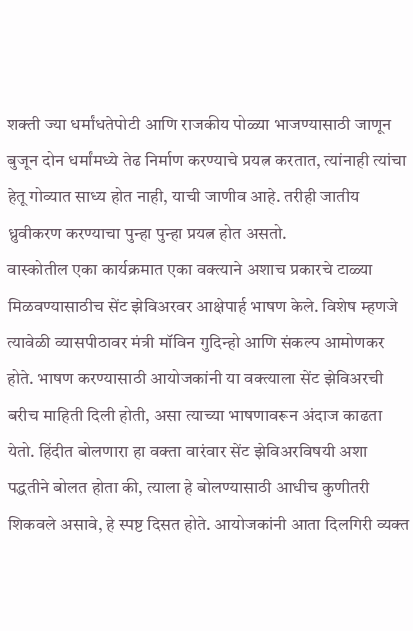शक्ती ज्या धर्मांधतेपोटी आणि राजकीय पोळ्या भाजण्यासाठी जाणून बुजून दोन धर्मांमध्ये तेढ निर्माण करण्याचे प्रयत्न करतात, त्यांनाही त्यांचा हेतू गोव्यात साध्य होत नाही, याची जाणीव आहे. तरीही जातीय ध्रुवीकरण करण्याचा पुन्हा पुन्हा प्रयत्न होत असतो.
वास्कोतील एका कार्यक्रमात एका वक्त्याने अशाच प्रकारचे टाळ्या मिळवण्यासाठीच सेंट झेविअरवर आक्षेपार्ह भाषण केले. विशेष म्हणजे त्यावेळी व्यासपीठावर मंत्री मॉविन गुदिन्हो आणि संकल्प आमोणकर होते. भाषण करण्यासाठी आयोजकांनी या वक्त्याला सेंट झेविअरची बरीच माहिती दिली होती, असा त्याच्या भाषणावरून अंदाज काढता येतो. हिंदीत बोलणारा हा वक्ता वारंवार सेंट झेविअरविषयी अशा पद्धतीने बोलत होता की, त्याला हे बोलण्यासाठी आधीच कुणीतरी शिकवले असावे, हे स्पष्ट दिसत होते. आयोजकांनी आता दिलगिरी व्यक्त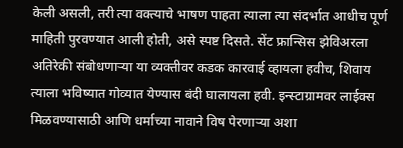केली असली, तरी त्या वक्त्याचे भाषण पाहता त्याला त्या संदर्भात आधीच पूर्ण माहिती पुरवण्यात आली होती, असे स्पष्ट दिसते. सेंट फ्रान्सिस झेविअरला अतिरेकी संबोधणाऱ्या या व्यक्तीवर कडक कारवाई व्हायला हवीच, शिवाय त्याला भविष्यात गोव्यात येण्यास बंदी घालायला हवी. इन्स्टाग्रामवर लाईक्स मिळवण्यासाठी आणि धर्माच्या नावाने विष पेरणाऱ्या अशा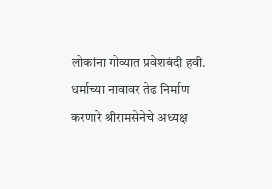लोकांना गोव्यात प्रवेशबंदी हवी. धर्माच्या नावावर तेढ निर्माण करणारे श्रीरामसेनेचे अध्यक्ष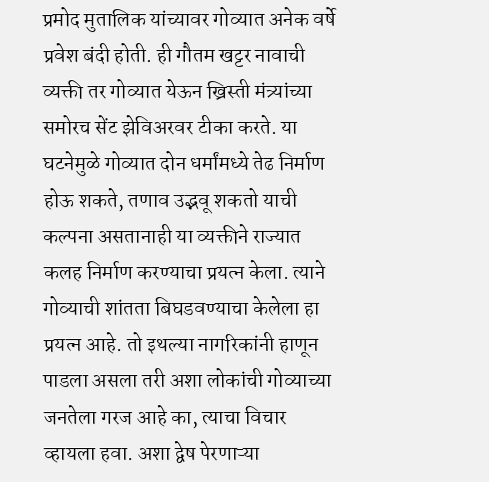प्रमोद मुतालिक यांच्यावर गोव्यात अनेक वर्षे प्रवेश बंदी होती. ही गौतम खट्टर नावाची व्यक्ती तर गोव्यात येऊन ख्रिस्ती मंत्र्यांच्या समोरच सेंट झेविअरवर टीका करते. या घटनेमुळे गोव्यात दोन धर्मांमध्ये तेढ निर्माण होऊ शकते, तणाव उद्भवू शकतो याची कल्पना असतानाही या व्यक्तीने राज्यात कलह निर्माण करण्याचा प्रयत्न केला. त्याने गोव्याची शांतता बिघडवण्याचा केलेला हा प्रयत्न आहे. तो इथल्या नागरिकांनी हाणून पाडला असला तरी अशा लोकांची गोव्याच्या जनतेला गरज आहे का, त्याचा विचार व्हायला हवा. अशा द्वेष पेरणाऱ्या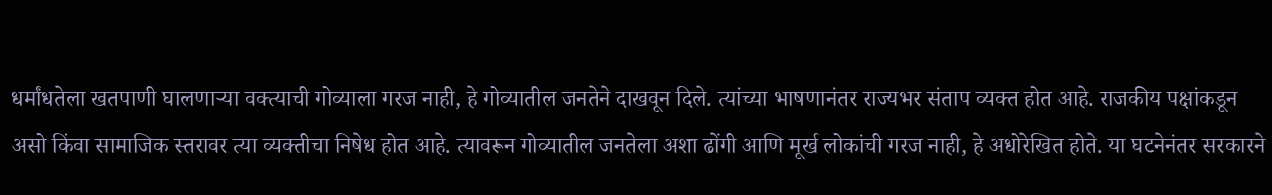धर्मांधतेला खतपाणी घालणाऱ्या वक्त्याची गोव्याला गरज नाही, हे गोव्यातील जनतेने दाखवून दिले. त्यांच्या भाषणानंतर राज्यभर संताप व्यक्त होत आहे. राजकीय पक्षांकडून असो किंवा सामाजिक स्तरावर त्या व्यक्तीचा निषेध होत आहे. त्यावरून गोव्यातील जनतेला अशा ढोंगी आणि मूर्ख लोकांची गरज नाही, हे अधोरेखित होते. या घटनेनंतर सरकारने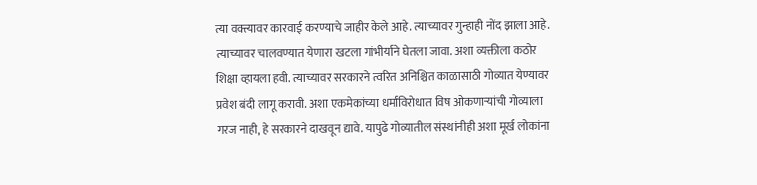त्या वक्त्यावर कारवाई करण्याचे जाहीर केले आहे. त्याच्यावर गुन्हाही नोंद झाला आहे. त्याच्यावर चालवण्यात येणारा खटला गांभीर्याने घेतला जावा. अशा व्यक्तीला कठोर शिक्षा व्हायला हवी. त्याच्यावर सरकारने त्वरित अनिश्चित काळासाठी गोव्यात येण्यावर प्रवेश बंदी लागू करावी. अशा एकमेकांच्या धर्मांविरोधात विष ओकणाऱ्यांची गोव्याला गरज नाही, हे सरकारने दाखवून द्यावे. यापुढे गोव्यातील संस्थांनीही अशा मूर्ख लोकांना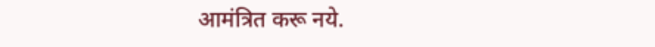आमंत्रित करू नये.